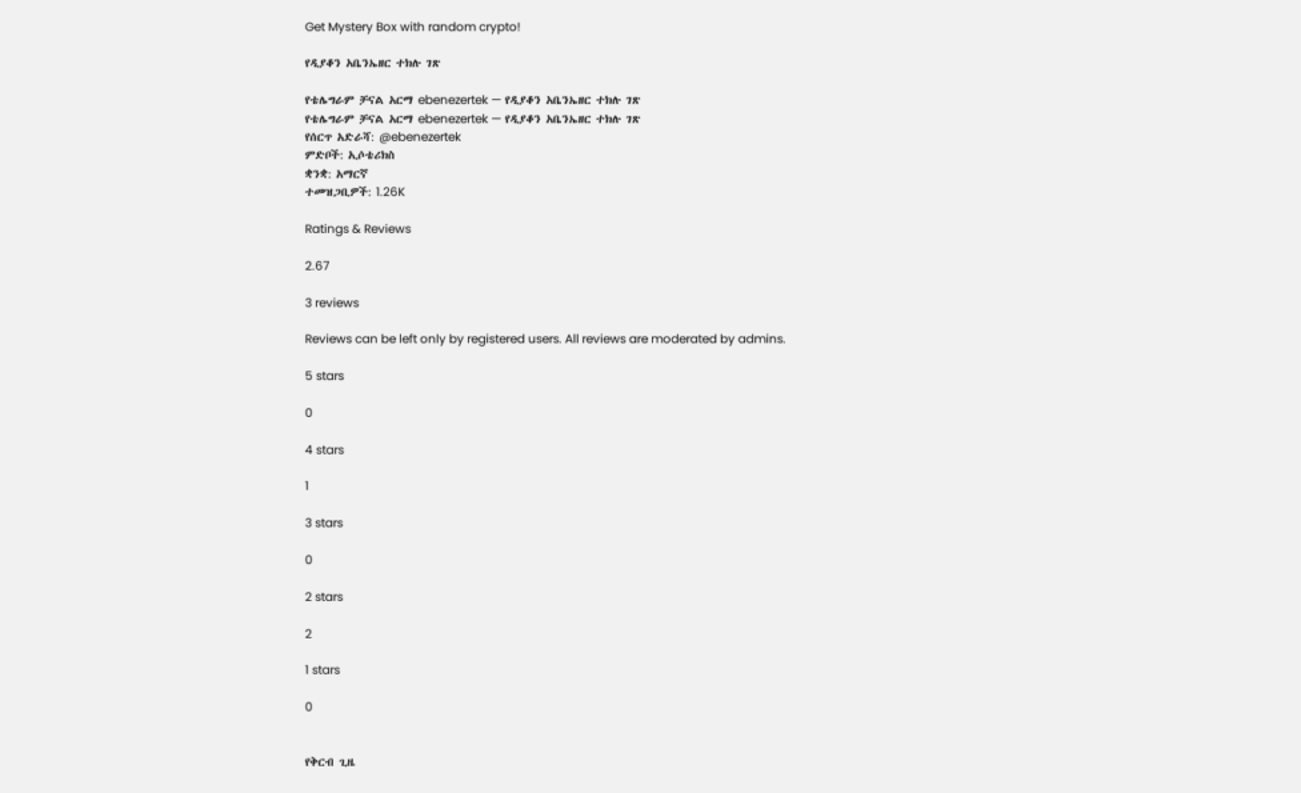Get Mystery Box with random crypto!

የዲያቆን አቤንኤዘር ተክሉ ገጽ

የቴሌግራም ቻናል አርማ ebenezertek — የዲያቆን አቤንኤዘር ተክሉ ገጽ
የቴሌግራም ቻናል አርማ ebenezertek — የዲያቆን አቤንኤዘር ተክሉ ገጽ
የሰርጥ አድራሻ: @ebenezertek
ምድቦች: ኢሶቴሪክስ
ቋንቋ: አማርኛ
ተመዝጋቢዎች: 1.26K

Ratings & Reviews

2.67

3 reviews

Reviews can be left only by registered users. All reviews are moderated by admins.

5 stars

0

4 stars

1

3 stars

0

2 stars

2

1 stars

0


የቅርብ ጊዜ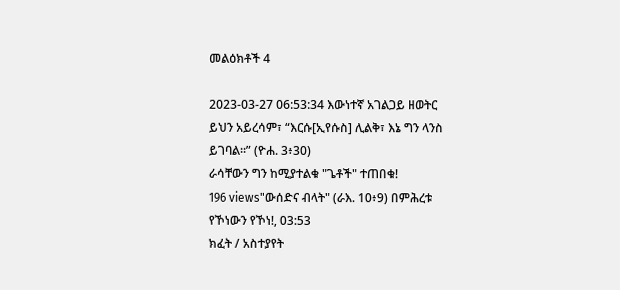መልዕክቶች 4

2023-03-27 06:53:34 እውነተኛ አገልጋይ ዘወትር ይህን አይረሳም፣ “እርሱ[ኢየሱስ] ሊልቅ፣ እኔ ግን ላንስ ይገባል።” (ዮሐ. 3፥30)
ራሳቸውን ግን ከሚያተልቁ "ጌቶች" ተጠበቁ!
196 views"ውሰድና ብላት" (ራእ. 10፥9) በምሕረቱ የኾነውን የኾነ!, 03:53
ክፈት / አስተያየት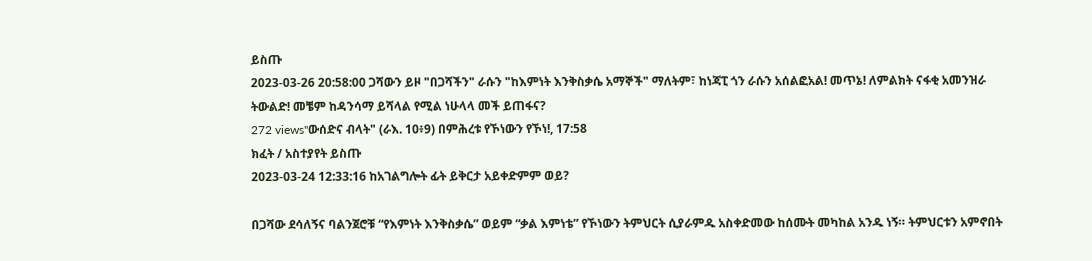ይስጡ
2023-03-26 20:58:00 ጋሻውን ይዞ "በጋሻችን" ራሱን "ከእምነት እንቅስቃሴ አማኞች" ማለትም፣ ከነጃፒ ጎን ራሱን አሰልፎአል! መጥኔ! ለምልክት ናፋቂ አመንዝራ ትውልድ! መቼም ከዳንሳማ ይሻላል የሚል ነሁላላ መች ይጠፋና?
272 views"ውሰድና ብላት" (ራእ. 10፥9) በምሕረቱ የኾነውን የኾነ!, 17:58
ክፈት / አስተያየት ይስጡ
2023-03-24 12:33:16 ከአገልግሎት ፊት ይቅርታ አይቀድምም ወይ?

በጋሻው ደሳለኝና ባልንጀሮቹ “የእምነት እንቅስቃሴ” ወይም “ቃል እምነቴ” የኾነውን ትምህርት ሲያራምዱ አስቀድመው ከሰሙት መካከል አንዱ ነኝ። ትምህርቱን አምኖበት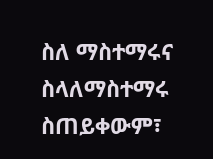ስለ ማስተማሩና ስላለማስተማሩ ስጠይቀውም፣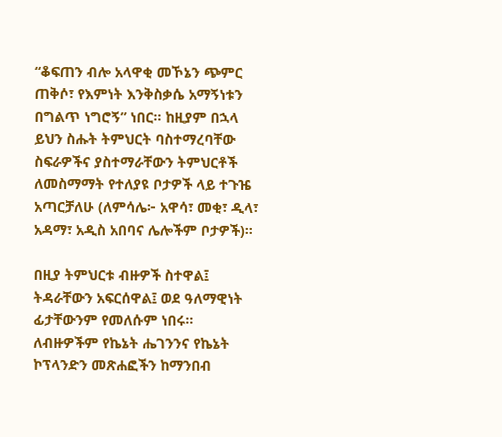“ቆፍጠን ብሎ አላዋቂ መኾኔን ጭምር ጠቅሶ፣ የእምነት እንቅስቃሴ አማኝነቱን በግልጥ ነግሮኝ” ነበር። ከዚያም በኋላ ይህን ስሑት ትምህርት ባስተማረባቸው ስፍራዎችና ያስተማራቸውን ትምህርቶች ለመስማማት የተለያዩ ቦታዎች ላይ ተጉዤ አጣርቻለሁ (ለምሳሌ፦ አዋሳ፣ መቂ፣ ዲላ፣ አዳማ፣ አዲስ አበባና ሌሎችም ቦታዎች)።

በዚያ ትምህርቱ ብዙዎች ስተዋል፤ ትዳራቸውን አፍርሰዋል፤ ወደ ዓለማዊነት ፊታቸውንም የመለሱም ነበሩ። ለብዙዎችም የኬኔት ሔገንንና የኬኔት ኮፕላንድን መጽሐፎችን ከማንበብ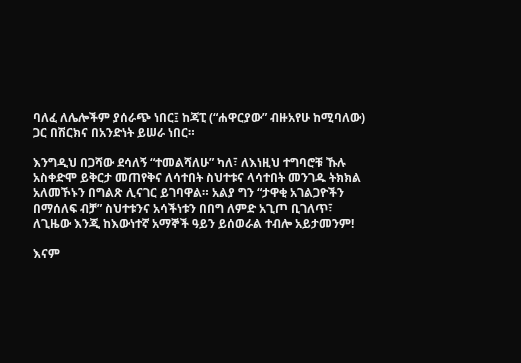ባለፈ ለሌሎችም ያሰራጭ ነበር፤ ከጃፒ (“ሐዋርያው” ብዙአየሁ ከሚባለው) ጋር በሽርክና በአንድነት ይሠራ ነበር።

እንግዲህ በጋሻው ደሳለኝ “ተመልሻለሁ” ካለ፣ ለእነዚህ ተግባሮቹ ኹሉ አስቀድሞ ይቅርታ መጠየቅና ለሳተበት ስህተቱና ላሳተበት መንገዱ ትክክል አለመኾኑን በግልጽ ሊናገር ይገባዋል። አልያ ግን “ታዋቂ አገልጋዮችን በማሰለፍ ብቻ” ስህተቱንና አሳችነቱን በበግ ለምድ አጊጦ ቢገለጥ፣ ለጊዜው እንጂ ከእውነተኛ አማኞች ዓይን ይሰወራል ተብሎ አይታመንም!

እናም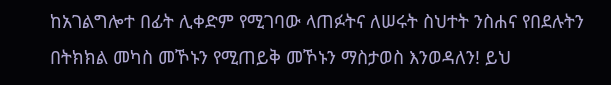ከአገልግሎተ በፊት ሊቀድም የሚገባው ላጠፉትና ለሠሩት ስህተት ንስሐና የበደሉትን በትክክል መካስ መኾኑን የሚጠይቅ መኾኑን ማስታወስ እንወዳለን! ይህ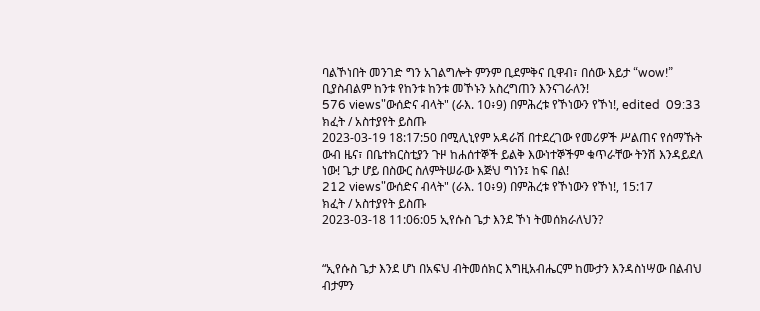ባልኾነበት መንገድ ግን አገልግሎት ምንም ቢደምቅና ቢዋብ፣ በሰው እይታ “wow!” ቢያስብልም ከንቱ የከንቱ ከንቱ መኾኑን አስረግጠን እንናገራለን!
576 views"ውሰድና ብላት" (ራእ. 10፥9) በምሕረቱ የኾነውን የኾነ!, edited  09:33
ክፈት / አስተያየት ይስጡ
2023-03-19 18:17:50 በሚሊኒየም አዳራሽ በተደረገው የመሪዎች ሥልጠና የሰማኹት ውብ ዜና፣ በቤተክርስቲያን ጉዞ ከሐሰተኞች ይልቅ እውነተኞችም ቁጥራቸው ትንሽ እንዳይደለ ነው! ጌታ ሆይ በስውር ስለምትሠራው እጅህ ግነን፤ ከፍ በል!
212 views"ውሰድና ብላት" (ራእ. 10፥9) በምሕረቱ የኾነውን የኾነ!, 15:17
ክፈት / አስተያየት ይስጡ
2023-03-18 11:06:05 ኢየሱስ ጌታ እንደ ኾነ ትመሰክራለህን?


“ኢየሱስ ጌታ እንደ ሆነ በአፍህ ብትመሰክር እግዚአብሔርም ከሙታን እንዳስነሣው በልብህ ብታምን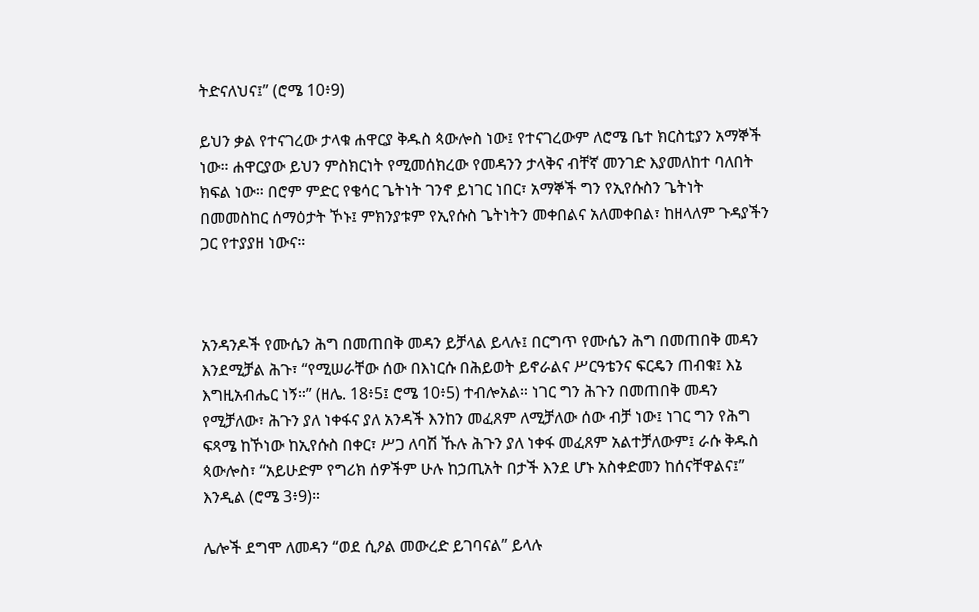ትድናለህና፤” (ሮሜ 10፥9)

ይህን ቃል የተናገረው ታላቁ ሐዋርያ ቅዱስ ጳውሎስ ነው፤ የተናገረውም ለሮሜ ቤተ ክርስቲያን አማኞች ነው። ሐዋርያው ይህን ምስክርነት የሚመሰክረው የመዳንን ታላቅና ብቸኛ መንገድ እያመለከተ ባለበት ክፍል ነው። በሮም ምድር የቄሳር ጌትነት ገንኖ ይነገር ነበር፣ አማኞች ግን የኢየሱስን ጌትነት በመመስከር ሰማዕታት ኾኑ፤ ምክንያቱም የኢየሱስ ጌትነትን መቀበልና አለመቀበል፣ ከዘላለም ጉዳያችን ጋር የተያያዘ ነውና።



አንዳንዶች የሙሴን ሕግ በመጠበቅ መዳን ይቻላል ይላሉ፤ በርግጥ የሙሴን ሕግ በመጠበቅ መዳን እንደሚቻል ሕጉ፣ “የሚሠራቸው ሰው በእነርሱ በሕይወት ይኖራልና ሥርዓቴንና ፍርዴን ጠብቁ፤ እኔ እግዚአብሔር ነኝ።” (ዘሌ. 18፥5፤ ሮሜ 10፥5) ተብሎአል። ነገር ግን ሕጉን በመጠበቅ መዳን የሚቻለው፣ ሕጉን ያለ ነቀፋና ያለ አንዳች እንከን መፈጸም ለሚቻለው ሰው ብቻ ነው፤ ነገር ግን የሕግ ፍጻሜ ከኾነው ከኢየሱስ በቀር፣ ሥጋ ለባሽ ኹሉ ሕጉን ያለ ነቀፋ መፈጸም አልተቻለውም፤ ራሱ ቅዱስ ጳውሎስ፣ “አይሁድም የግሪክ ሰዎችም ሁሉ ከኃጢአት በታች እንደ ሆኑ አስቀድመን ከሰናቸዋልና፤” እንዲል (ሮሜ 3፥9)።

ሌሎች ደግሞ ለመዳን “ወደ ሲዖል መውረድ ይገባናል” ይላሉ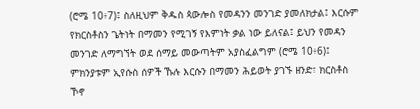(ሮሜ 10፥7)፤ ስለዚህም ቅዱስ ጳውሎስ የመዳንን መንገድ ያመለክታል፤ እርሱም የክርስቶስን ጌትነት በማመን የሚገኝ የእምነት ቃል ነው ይለናል፤ ይህን የመዳን መንገድ ለማግኘት ወደ ሰማይ መውጣትም አያስፈልግም (ሮሜ 10፥6)፤ ምክንያቱም ኢየሱስ ሰዎች ኹሉ እርሱን በማመን ሕይወት ያገኙ ዘንድ፣ ክርስቶስ ኾኖ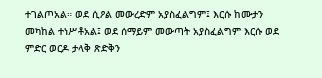ተገልጦአል። ወደ ሲዖል መውረድም አያስፈልግም፤ እርሱ ከሙታን መካከል ተነሥቶአል፤ ወደ ሰማይም መውጣት አያስፈልግም እርሱ ወደ ምድር ወርዶ ታላቅ ጽድቅን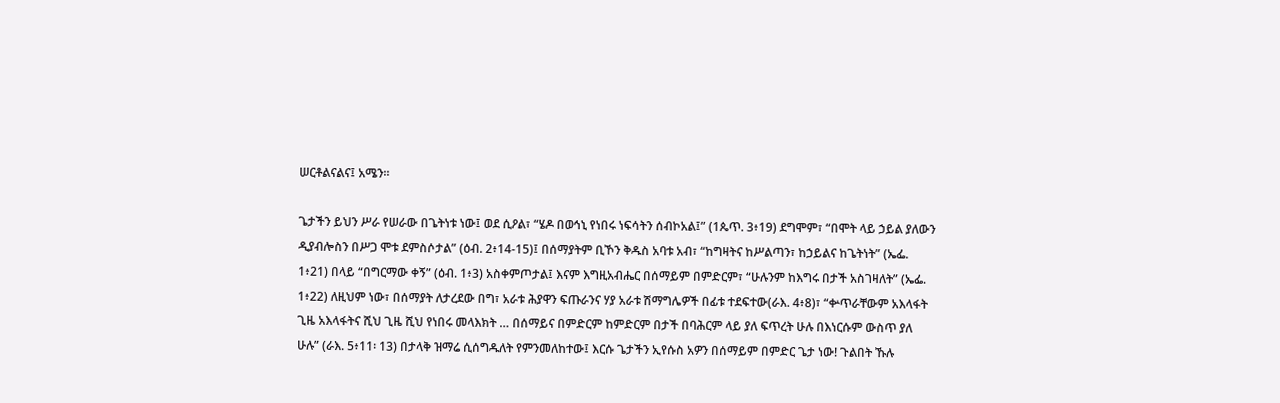ሠርቶልናልና፤ አሜን።

ጌታችን ይህን ሥራ የሠራው በጌትነቱ ነው፤ ወደ ሲዖል፣ “ሄዶ በወኅኒ የነበሩ ነፍሳትን ሰብኮአል፤” (1ጴጥ. 3፥19) ደግሞም፣ “በሞት ላይ ኃይል ያለውን ዲያብሎስን በሥጋ ሞቱ ደምስሶታል” (ዕብ. 2፥14-15)፤ በሰማያትም ቢኾን ቅዱስ አባቱ አብ፣ “ከግዛትና ከሥልጣን፣ ከኃይልና ከጌትነት” (ኤፌ. 1፥21) በላይ “በግርማው ቀኝ” (ዕብ. 1፥3) አስቀምጦታል፤ እናም እግዚአብሔር በሰማይም በምድርም፣ “ሁሉንም ከእግሩ በታች አስገዛለት” (ኤፌ. 1፥22) ለዚህም ነው፣ በሰማያት ለታረደው በግ፣ አራቱ ሕያዋን ፍጡራንና ሃያ አራቱ ሽማግሌዎች በፊቱ ተደፍተው(ራእ. 4፥8)፣ “ቍጥራቸውም አእላፋት ጊዜ አእላፋትና ሺህ ጊዜ ሺህ የነበሩ መላእክት … በሰማይና በምድርም ከምድርም በታች በባሕርም ላይ ያለ ፍጥረት ሁሉ በእነርሱም ውስጥ ያለ ሁሉ” (ራእ. 5፥11፡ 13) በታላቅ ዝማሬ ሲሰግዱለት የምንመለከተው፤ እርሱ ጌታችን ኢየሱስ አዎን በሰማይም በምድር ጌታ ነው! ጉልበት ኹሉ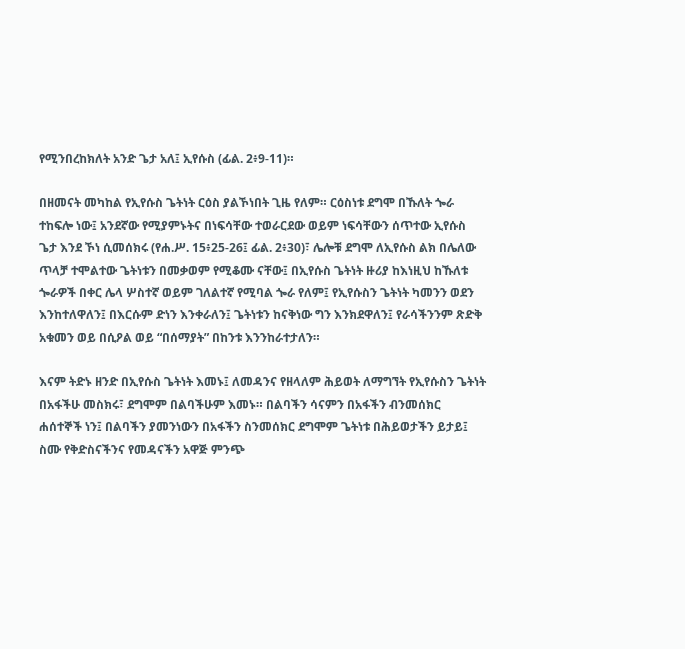የሚንበረከክለት አንድ ጌታ አለ፤ ኢየሱስ (ፊል. 2፥9-11)።

በዘመናት መካከል የኢየሱስ ጌትነት ርዕስ ያልኾነበት ጊዜ የለም። ርዕስነቱ ደግሞ በኹለት ጐራ ተከፍሎ ነው፤ አንደኛው የሚያምኑትና በነፍሳቸው ተወራርደው ወይም ነፍሳቸውን ሰጥተው ኢየሱስ ጌታ እንደ ኾነ ሲመሰክሩ (የሐ.ሥ. 15፥25-26፤ ፊል. 2፥30)፣ ሌሎቹ ደግሞ ለኢየሱስ ልክ በሌለው ጥላቻ ተሞልተው ጌትነቱን በመቃወም የሚቆሙ ናቸው፤ በኢየሱስ ጌትነት ዙሪያ ከእነዚህ ከኹለቱ ጐራዎች በቀር ሌላ ሦስተኛ ወይም ገለልተኛ የሚባል ጐራ የለም፤ የኢየሱስን ጌትነት ካመንን ወደን እንከተለዋለን፤ በእርሱም ድነን እንቀራለን፤ ጌትነቱን ከናቅነው ግን እንክደዋለን፤ የራሳችንንም ጽድቅ አቁመን ወይ በሲዖል ወይ “በሰማያት” በከንቱ እንንከራተታለን።

እናም ትድኑ ዘንድ በኢየሱስ ጌትነት እመኑ፤ ለመዳንና የዘላለም ሕይወት ለማግኘት የኢየሱስን ጌትነት በአፋችሁ መስክሩ፣ ደግሞም በልባችሁም እመኑ። በልባችን ሳናምን በአፋችን ብንመሰክር ሐሰተኞች ነን፤ በልባችን ያመንነውን በአፋችን ስንመሰክር ደግሞም ጌትነቱ በሕይወታችን ይታይ፤ ስሙ የቅድስናችንና የመዳናችን አዋጅ ምንጭ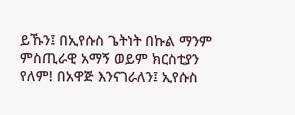ይኹን፤ በኢየሱስ ጌትነት በኩል ማንም ምስጢራዊ አማኝ ወይም ክርስቲያን የለም! በአዋጅ እንናገራለን፤ ኢየሱስ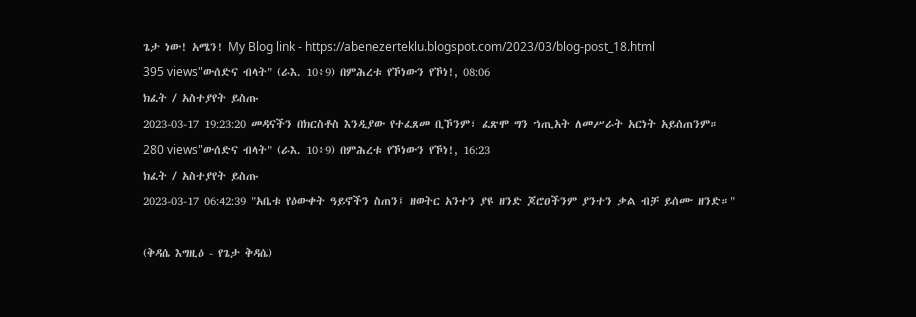ጌታ ነው! አሜን! My Blog link - https://abenezerteklu.blogspot.com/2023/03/blog-post_18.html
395 views"ውሰድና ብላት" (ራእ. 10፥9) በምሕረቱ የኾነውን የኾነ!, 08:06
ክፈት / አስተያየት ይስጡ
2023-03-17 19:23:20 መዳናችን በክርስቶስ እንዲያው የተፈጸመ ቢኾንም፣ ፈጽሞ ግን ኀጢአት ለመሥራት አርነት አይሰጠንም።
280 views"ውሰድና ብላት" (ራእ. 10፥9) በምሕረቱ የኾነውን የኾነ!, 16:23
ክፈት / አስተያየት ይስጡ
2023-03-17 06:42:39 "አቤቱ የዕውቀት ዓይኖችን ስጠን፤ ዘወትር አንተን ያዩ ዘንድ ጆሮዐችንም ያንተን ቃል ብቻ ይሰሙ ዘንድ።"

(ቅዳሴ እግዚዕ - የጌታ ቅዳሴ)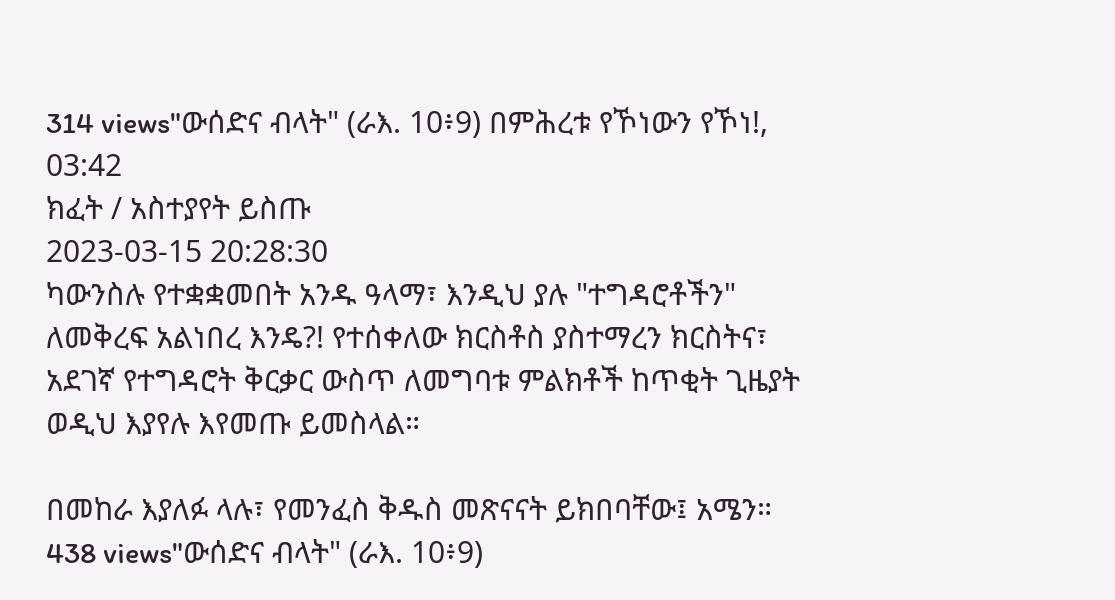314 views"ውሰድና ብላት" (ራእ. 10፥9) በምሕረቱ የኾነውን የኾነ!, 03:42
ክፈት / አስተያየት ይስጡ
2023-03-15 20:28:30
ካውንስሉ የተቋቋመበት አንዱ ዓላማ፣ እንዲህ ያሉ "ተግዳሮቶችን" ለመቅረፍ አልነበረ እንዴ?! የተሰቀለው ክርስቶስ ያስተማረን ክርስትና፣ አደገኛ የተግዳሮት ቅርቃር ውስጥ ለመግባቱ ምልክቶች ከጥቂት ጊዜያት ወዲህ እያየሉ እየመጡ ይመስላል።

በመከራ እያለፉ ላሉ፣ የመንፈስ ቅዱስ መጽናናት ይክበባቸው፤ አሜን።
438 views"ውሰድና ብላት" (ራእ. 10፥9)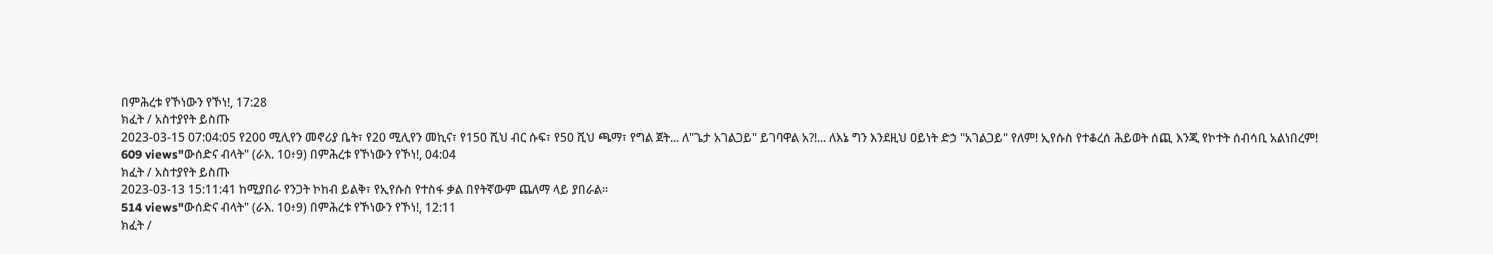በምሕረቱ የኾነውን የኾነ!, 17:28
ክፈት / አስተያየት ይስጡ
2023-03-15 07:04:05 የ200 ሚሊየን መኖሪያ ቤት፣ የ20 ሚሊየን መኪና፣ የ150 ሺህ ብር ሱፍ፣ የ50 ሺህ ጫማ፣ የግል ጀት... ለ"ጌታ አገልጋይ" ይገባዋል አ?!... ለእኔ ግን እንደዚህ ዐይነት ድኃ "አገልጋይ" የለም! ኢየሱስ የተቆረሰ ሕይወት ሰጪ እንጂ የኮተት ሰብሳቢ አልነበረም!
609 views"ውሰድና ብላት" (ራእ. 10፥9) በምሕረቱ የኾነውን የኾነ!, 04:04
ክፈት / አስተያየት ይስጡ
2023-03-13 15:11:41 ከሚያበራ የንጋት ኮከብ ይልቅ፣ የኢየሱስ የተስፋ ቃል በየትኛውም ጨለማ ላይ ያበራል።
514 views"ውሰድና ብላት" (ራእ. 10፥9) በምሕረቱ የኾነውን የኾነ!, 12:11
ክፈት /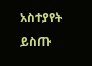አስተያየት ይስጡ